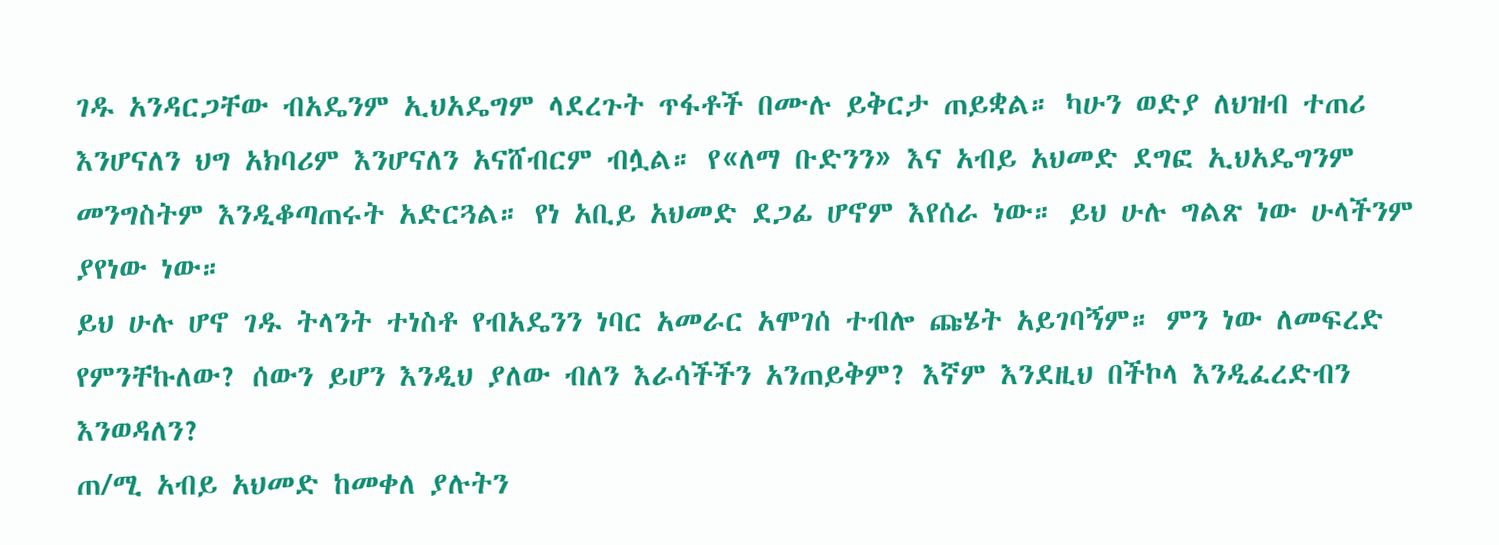ገዱ አንዳርጋቸው ብአዴንም ኢህአዴግም ላደረጉት ጥፋቶች በሙሉ ይቅርታ ጠይቋል። ካሁን ወድያ ለህዝብ ተጠሪ እንሆናለን ህግ አክባሪም እንሆናለን አናሸብርም ብሏል። የ«ለማ ቡድንን» እና አብይ አህመድ ደግፎ ኢህአዴግንም መንግስትም እንዲቆጣጠሩት አድርጓል። የነ አቢይ አህመድ ደጋፊ ሆኖም እየሰራ ነው። ይህ ሁሉ ግልጽ ነው ሁላችንም ያየነው ነው።
ይህ ሁሉ ሆኖ ገዱ ትላንት ተነስቶ የብአዴንን ነባር አመራር አሞገሰ ተብሎ ጩሄት አይገባኝም። ምን ነው ለመፍረድ የምንቸኩለው? ሰውን ይሆን እንዲህ ያለው ብለን እራሳችችን አንጠይቅም? እኛም እንደዚህ በችኮላ እንዲፈረድብን እንወዳለን?
ጠ/ሚ አብይ አህመድ ከመቀለ ያሉትን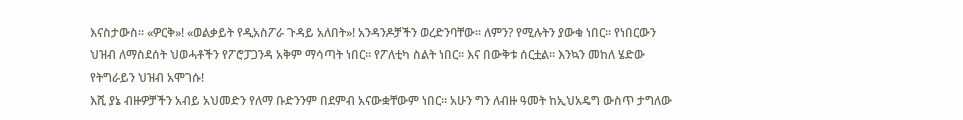እናስታውስ። «ዎርቅ»! «ወልቃይት የዲአስፖራ ጉዳይ አለበት»! አንዳንዶቻችን ወረድንባቸው። ለምን? የሚሉትን ያውቁ ነበር። የነበርውን ህዝብ ለማስደሰት ህወሓቶችን የፖሮፓጋንዳ አቅም ማሳጣት ነበር። የፖለቲካ ስልት ነበር። እና በውቅቱ ሰርቷል። እንኳን መከለ ሄድው የትግራይን ህዝብ አሞገሱ!
እሺ ያኔ ብዙዎቻችን አብይ አህመድን የለማ ቡድንንም በደምብ አናውቋቸውም ነበር። አሁን ግን ለብዙ ዓመት ከኢህአዴግ ውስጥ ታግለው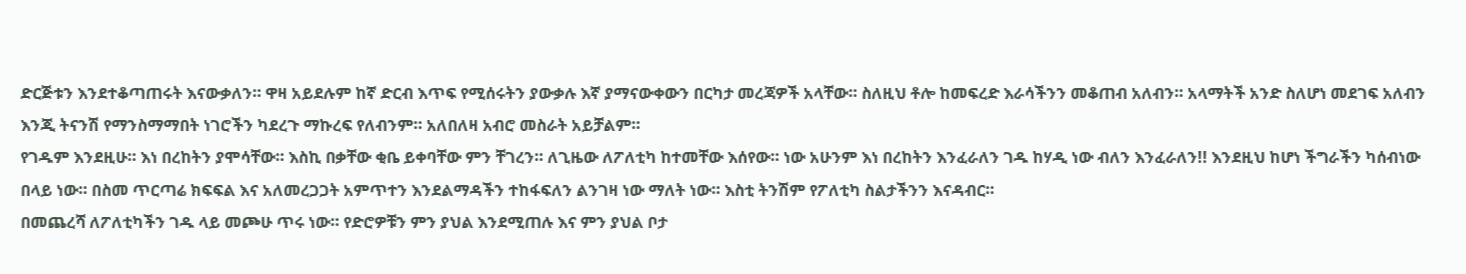ድርጅቱን እንደተቆጣጠሩት እናውቃለን። ዋዛ አይደሉም ከኛ ድርብ እጥፍ የሚሰሩትን ያውቃሉ እኛ ያማናውቀውን በርካታ መረጃዎች አላቸው። ስለዚህ ቶሎ ከመፍረድ እራሳችንን መቆጠብ አለብን። አላማትች አንድ ስለሆነ መደገፍ አለብን እንጂ ትናንሽ የማንስማማበት ነገሮችን ካደረጉ ማኩረፍ የለብንም። አለበለዛ አብሮ መስራት አይቻልም።
የገዱም እንደዚሁ። እነ በረከትን ያሞሳቸው። እስኪ በቃቸው ቂቤ ይቀባቸው ምን ቸገረን። ለጊዜው ለፖለቲካ ከተመቸው እሰየው። ነው አሁንም እነ በረከትን እንፈራለን ገዱ ከሃዲ ነው ብለን እንፈራለን!! እንደዚህ ከሆነ ችግራችን ካሰብነው በላይ ነው። በስመ ጥርጣሬ ክፍፍል እና አለመረጋጋት አምጥተን እንደልማዳችን ተከፋፍለን ልንገዛ ነው ማለት ነው። እስቲ ትንሽም የፖለቲካ ስልታችንን እናዳብር።
በመጨረሻ ለፖለቲካችን ገዱ ላይ መጮሁ ጥሩ ነው። የድሮዎቹን ምን ያህል እንደሚጠሉ እና ምን ያህል ቦታ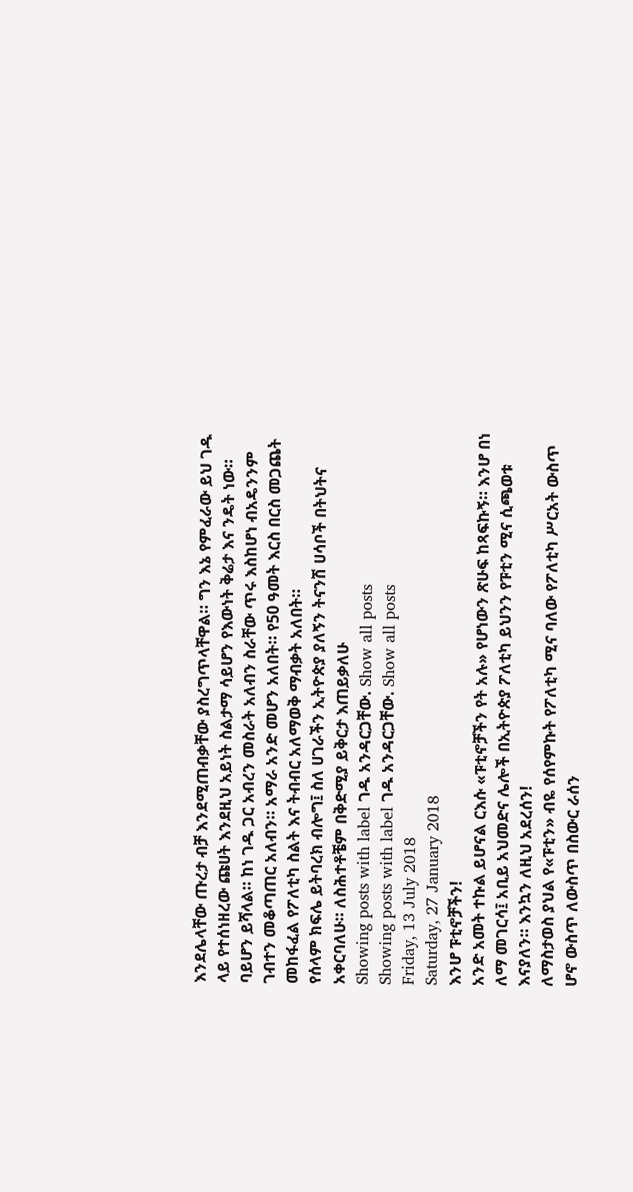እንደሌላቸው ጡረታ ብቻ እንደሚጠብቃቸው ያስረግጥላቸዋል። ግን እኔ የምፈራው ይህ ገዱ ላይ የተሰነዘረው ጩሀት እንደዚህ አይነት ስልታማ ሳይሆን የእውነት ቅሬታ እና ንዴት ነው። ባይሆን ይሻላል። ከነ ገዱ ጋር አብረን መስራት አለብን ስራቸው ጥሩ እስከሆነ ብአዴንንም ገብተን መቆጣጠር አለብን። አማራ አንድ መሆን አለበት። የ50 ዓመት እርስ በርስ መጋጨት መከፋፈል የፖለቲካ ስልት እና ትብብር አለማወቅ ማብቃት አለበት።
የሰላም ክፍሌ ይትባረክ ብሎግ፤ ስለ ሀገራችን ኢትዮጵያ ያለኝን ትናንሽ ሀሳቦች በትህትና አቀርባለሁ። ለስሕተቶቼም በቅድሚያ ይቅርታ እጠይቃለሁ
Showing posts with label ገዱ አንዳርጋቸው. Show all posts
Showing posts with label ገዱ አንዳርጋቸው. Show all posts
Friday, 13 July 2018
Saturday, 27 January 2018
እንሆ ፑቲኖቻችን!
አንድ አመት ተኩል ይሆናል ርእሱ «ፑቲኖቻችን የት አሉ» የሆነውን ጽሁፍ ከጻፍኩኝ። እንሆ በነ ለማ መገርሳ፤ አቢይ አህመድና ሌሎች በኢትዮጵያ ፖለቲካ ይህንን የፑቲን ሚና ሲጫወቱ እናያለን። እንኳን ለዚህ አደረሰን!
ለማስታወስ ያህል የ«ፑቲን» ብዬ የሰየምኩት የፖለቲካ ሚና ባለው የፖለቲካ ሥርአት ውስጥ ሆኖ ውስጥ ለውስጥ በስውር ራሰን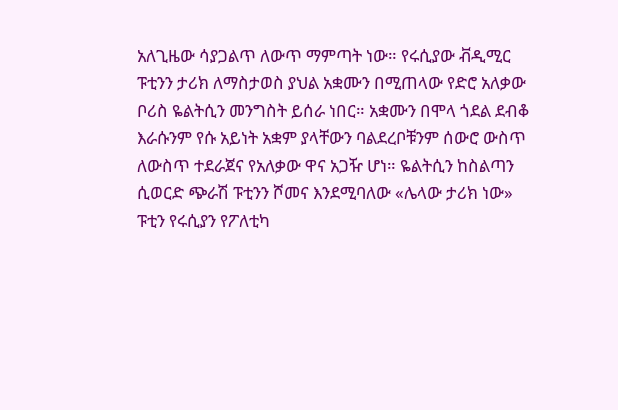አለጊዜው ሳያጋልጥ ለውጥ ማምጣት ነው። የሩሲያው ቭዲሚር ፑቲንን ታሪክ ለማስታወስ ያህል አቋሙን በሚጠላው የድሮ አለቃው ቦሪስ ዬልትሲን መንግስት ይሰራ ነበር። አቋሙን በሞላ ጎደል ደብቆ እራሱንም የሱ አይነት አቋም ያላቸውን ባልደረቦቹንም ሰውሮ ውስጥ ለውስጥ ተደራጀና የአለቃው ዋና አጋዥ ሆነ። ዬልትሲን ከስልጣን ሲወርድ ጭራሽ ፑቲንን ሾመና እንደሚባለው «ሌላው ታሪክ ነው» ፑቲን የሩሲያን የፖለቲካ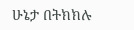ሁኔታ በትክክሉ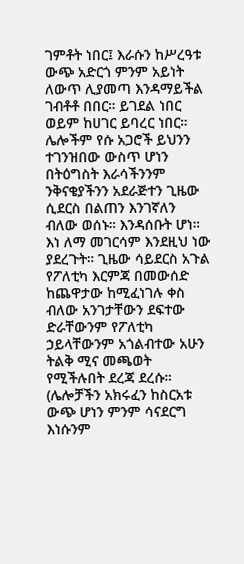ገምቶት ነበር፤ እራሱን ከሥረዓቱ ውጭ አድርጎ ምንም አይነት ለውጥ ሊያመጣ እንዳማይችል ገብቶቶ በበር። ይገደል ነበር ወይም ከሀገር ይባረር ነበር። ሌሎችም የሱ አጋሮች ይህንን ተገንዝበው ውስጥ ሆነን በትዕግስት እራሳችንንም ንቅናቄያችንን አደራጅተን ጊዜው ሲደርስ በልጠን እንገኛለን ብለው ወሰኑ። እንዳሰቡት ሆነ።
እነ ለማ መገርሳም እንደዚህ ነው ያደረጉት። ጊዜው ሳይደርስ አጉል የፖለቲካ እርምጃ በመውሰድ ከጨዋታው ከሚፈነገሉ ቀስ ብለው አንገታቸውን ደፍተው ድራቸውንም የፖለቲካ ኃይላቸውንም አጎልብተው አሁን ትልቅ ሚና መጫወት የሚችሉበት ደረጃ ደረሱ። (ሌሎቻችን አክሩፈን ከስርአቱ ውጭ ሆነን ምንም ሳናደርግ እነሱንም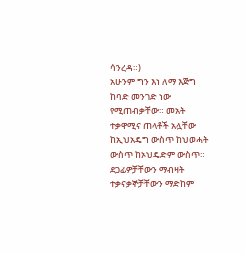ሳንረዳ።)
አሁንም ግን እነ ለማ እጅግ ከባድ መንገድ ነው የሚጠብቃቸው። መአት ተቃዋሚና ጠላቶች አሏቸው ከኢህአዴግ ውስጥ ከህወሓት ውስጥ ከኦህዴድም ውስጥ። ደጋፊዎቻቸውን ማብዛት ተቃናቃኞቻቸውን ማድከም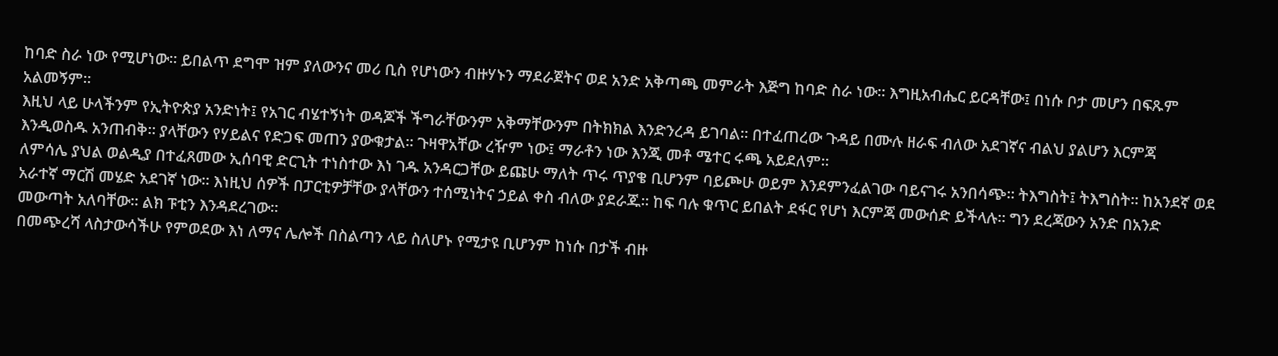ከባድ ስራ ነው የሚሆነው። ይበልጥ ደግሞ ዝም ያለውንና መሪ ቢስ የሆነውን ብዙሃኑን ማደራጀትና ወደ አንድ አቅጣጫ መምራት እጅግ ከባድ ስራ ነው። እግዚአብሔር ይርዳቸው፤ በነሱ ቦታ መሆን በፍጹም አልመኝም።
እዚህ ላይ ሁላችንም የኢትዮጵያ አንድነት፤ የአገር ብሄተኝነት ወዳጆች ችግራቸውንም አቅማቸውንም በትክክል እንድንረዳ ይገባል። በተፈጠረው ጉዳይ በሙሉ ዘራፍ ብለው አደገኛና ብልህ ያልሆን እርምጃ እንዲወስዱ አንጠብቅ። ያላቸውን የሃይልና የድጋፍ መጠን ያውቁታል። ጉዛዋአቸው ረዥም ነው፤ ማራቶን ነው እንጂ መቶ ሜተር ሩጫ አይደለም።
ለምሳሌ ያህል ወልዲያ በተፈጸመው ኢሰባዊ ድርጊት ተነስተው እነ ገዱ አንዳርጋቸው ይጩሁ ማለት ጥሩ ጥያቄ ቢሆንም ባይጮሁ ወይም እንደምንፈልገው ባይናገሩ አንበሳጭ። ትእግስት፤ ትእግስት። ከአንደኛ ወደ አራተኛ ማርሽ መሄድ አደገኛ ነው። እነዚህ ሰዎች በፓርቲዎቻቸው ያላቸውን ተሰሚነትና ኃይል ቀስ ብለው ያደራጁ። ከፍ ባሉ ቁጥር ይበልት ደፋር የሆነ እርምጃ መውሰድ ይችላሉ። ግን ደረጃውን አንድ በአንድ መውጣት አለባቸው። ልክ ፑቲን እንዳደረገው።
በመጭረሻ ላስታውሳችሁ የምወደው እነ ለማና ሌሎች በስልጣን ላይ ስለሆኑ የሚታዩ ቢሆንም ከነሱ በታች ብዙ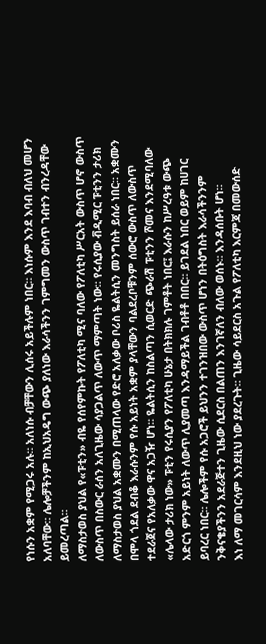የነሱን አቋም የሚጋሩ አሉ። አለነሱ ብቻቸውን ሊሰሩ አይችሉም ነበር። እነሱም እንደ እባብ ብለህ መሆን አለባቸው። ሌሎቻችንም ከኢህአዴግ ውጭ ያለነው እራሳችንን ገምግመን ውስጥ ገብተን ብንረዳቸው ይመረጣል።
ለማስታወስ ያህል የ«ፑቲን» ብዬ የሰየምኩት የፖለቲካ ሚና ባለው የፖለቲካ ሥርአት ውስጥ ሆኖ ውስጥ ለውስጥ በስውር ራሰን አለጊዜው ሳያጋልጥ ለውጥ ማምጣት ነው። የሩሲያው ቭዲሚር ፑቲንን ታሪክ ለማስታወስ ያህል አቋሙን በሚጠላው የድሮ አለቃው ቦሪስ ዬልትሲን መንግስት ይሰራ ነበር። አቋሙን በሞላ ጎደል ደብቆ እራሱንም የሱ አይነት አቋም ያላቸውን ባልደረቦቹንም ሰውሮ ውስጥ ለውስጥ ተደራጀና የአለቃው ዋና አጋዥ ሆነ። ዬልትሲን ከስልጣን ሲወርድ ጭራሽ ፑቲንን ሾመና እንደሚባለው «ሌላው ታሪክ ነው» ፑቲን የሩሲያን የፖለቲካ ሁኔታ በትክክሉ ገምቶት ነበር፤ እራሱን ከሥረዓቱ ውጭ አድርጎ ምንም አይነት ለውጥ ሊያመጣ እንዳማይችል ገብቶቶ በበር። ይገደል ነበር ወይም ከሀገር ይባረር ነበር። ሌሎችም የሱ አጋሮች ይህንን ተገንዝበው ውስጥ ሆነን በትዕግስት እራሳችንንም ንቅናቄያችንን አደራጅተን ጊዜው ሲደርስ በልጠን እንገኛለን ብለው ወሰኑ። እንዳሰቡት ሆነ።
እነ ለማ መገርሳም እንደዚህ ነው ያደረጉት። ጊዜው ሳይደርስ አጉል የፖለቲካ እርምጃ በመውሰድ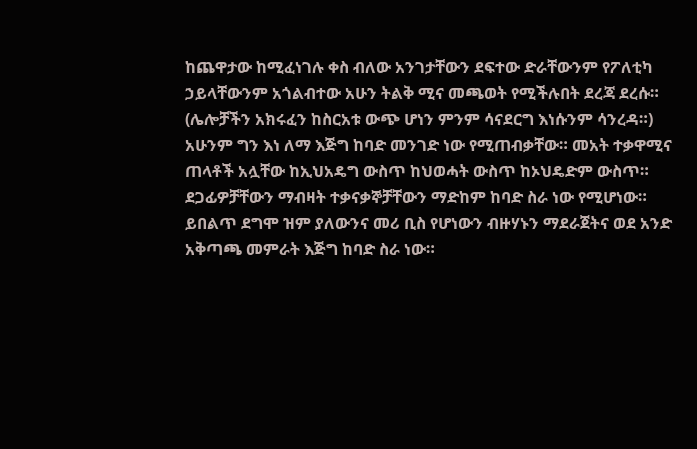ከጨዋታው ከሚፈነገሉ ቀስ ብለው አንገታቸውን ደፍተው ድራቸውንም የፖለቲካ ኃይላቸውንም አጎልብተው አሁን ትልቅ ሚና መጫወት የሚችሉበት ደረጃ ደረሱ። (ሌሎቻችን አክሩፈን ከስርአቱ ውጭ ሆነን ምንም ሳናደርግ እነሱንም ሳንረዳ።)
አሁንም ግን እነ ለማ እጅግ ከባድ መንገድ ነው የሚጠብቃቸው። መአት ተቃዋሚና ጠላቶች አሏቸው ከኢህአዴግ ውስጥ ከህወሓት ውስጥ ከኦህዴድም ውስጥ። ደጋፊዎቻቸውን ማብዛት ተቃናቃኞቻቸውን ማድከም ከባድ ስራ ነው የሚሆነው። ይበልጥ ደግሞ ዝም ያለውንና መሪ ቢስ የሆነውን ብዙሃኑን ማደራጀትና ወደ አንድ አቅጣጫ መምራት እጅግ ከባድ ስራ ነው።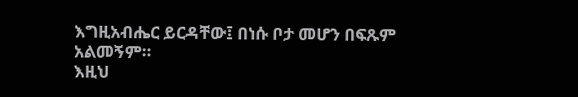እግዚአብሔር ይርዳቸው፤ በነሱ ቦታ መሆን በፍጹም አልመኝም።
እዚህ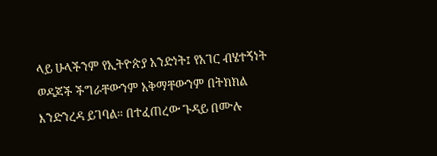ላይ ሁላችንም የኢትዮጵያ አንድነት፤ የአገር ብሄተኝነት ወዳጆች ችግራቸውንም አቅማቸውንም በትክክል እንድንረዳ ይገባል። በተፈጠረው ጉዳይ በሙሉ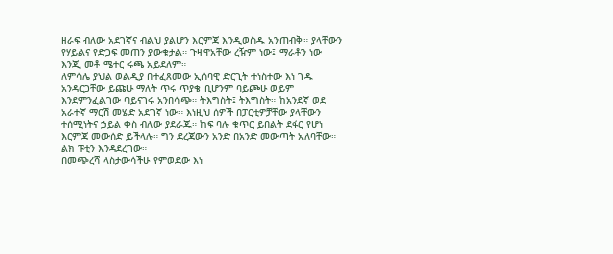ዘራፍ ብለው አደገኛና ብልህ ያልሆን እርምጃ እንዲወስዱ አንጠብቅ። ያላቸውን የሃይልና የድጋፍ መጠን ያውቁታል። ጉዛዋአቸው ረዥም ነው፤ ማራቶን ነው እንጂ መቶ ሜተር ሩጫ አይደለም።
ለምሳሌ ያህል ወልዲያ በተፈጸመው ኢሰባዊ ድርጊት ተነስተው እነ ገዱ አንዳርጋቸው ይጩሁ ማለት ጥሩ ጥያቄ ቢሆንም ባይጮሁ ወይም እንደምንፈልገው ባይናገሩ አንበሳጭ። ትእግስት፤ ትእግስት። ከአንደኛ ወደ አራተኛ ማርሽ መሄድ አደገኛ ነው። እነዚህ ሰዎች በፓርቲዎቻቸው ያላቸውን ተሰሚነትና ኃይል ቀስ ብለው ያደራጁ። ከፍ ባሉ ቁጥር ይበልት ደፋር የሆነ እርምጃ መውሰድ ይችላሉ። ግን ደረጃውን አንድ በአንድ መውጣት አለባቸው። ልክ ፑቲን እንዳደረገው።
በመጭረሻ ላስታውሳችሁ የምወደው እነ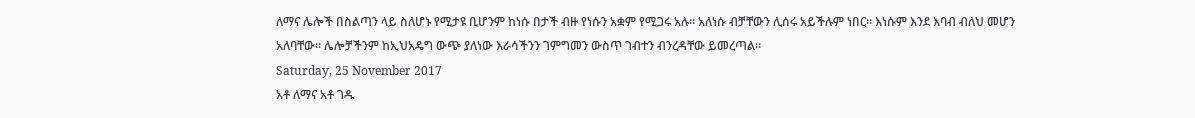ለማና ሌሎች በስልጣን ላይ ስለሆኑ የሚታዩ ቢሆንም ከነሱ በታች ብዙ የነሱን አቋም የሚጋሩ አሉ። አለነሱ ብቻቸውን ሊሰሩ አይችሉም ነበር። እነሱም እንደ እባብ ብለህ መሆን አለባቸው። ሌሎቻችንም ከኢህአዴግ ውጭ ያለነው እራሳችንን ገምግመን ውስጥ ገብተን ብንረዳቸው ይመረጣል።
Saturday, 25 November 2017
አቶ ለማና አቶ ገዱ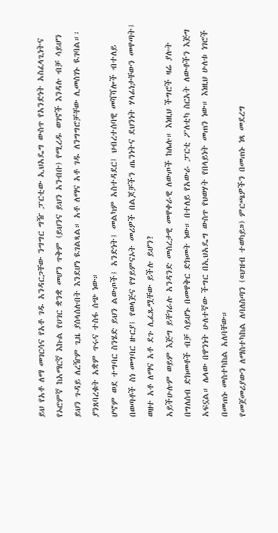ይህ የአቶ ለማ መገርሳና የአቶ ገዱ አንዳርጋቸው ንግግር ግዥ ፓርቲው ኢህአዴግ ውስጥ የአንድነት አስፈላጊነትና የኦሮምኛ ከአማርኛ እኩል የሀገር ቋንቋ መሆን ጥቅም (ይህንና ይህን አንብቡ) የሚረዱ ወገኖች እንዳሉ ብቻ ሳይሆን ይህን ጉዳይ ለረዥም ጊዜ ያሰላሰሉበት እንደሆነ ዪገልጻል። አቶ ለማና አቶ ገዱ ለንግግሮቻቸው ሊመሰገኑ ዪገባል።፡ ያንጸባረቁት አቋም ጥሩና ተስፋ ሰጭ ነው።
ሆኖም ወደ ተግባር ስንሄድ ይህን ልውጦች፤ አንድነት፤ መልካም አስተዳደር፤ ህብረተሰባዊ መሻሻሎች ብተለይ በወጣቶች ስነ መግባር ዙርያ፤ የወላጅና የሃይምናኦት መሪዎች በልጆቻችን ጤንነትና ደህንነት ሃላፊነታቸውን መዋጣት፤ ወዘተ አቶ ለማና አቶ ደጉ ሊፈጹሟቸው ይችሉ ይሆን?
አይችሁሉም ወይም እጅግ ይቸገራሉ አንዳንድ መሰረታዊ መዋቀራዊ ለውጦች ከሌሉ። እነዚህ ችግሮች ዛሬ ያሉት በግለሰብ ድክመቶች ብቻ ሳይሆኑ በመዋቅር ድክመት ነው። በተለይ የአውራ ፓርቲ ፖለቲካ ስርአት ለውቶችን እጅግ አፍኗል። ሌላው በዋንነት ሁለተኛው ችግር በኢህአዴግ ውስጥ የህወሃት የበላይነት መጠን ነው። እነዚህ ሁለቱ ነገሮች በመጠኑ መስተካከል አለባቸው።
የመጀመሪያውን ለማስተካከል ለባለስጣን («ህዝብ ተወካይ») ምርጫዎችን በመጠኑ ነጻ መደረግ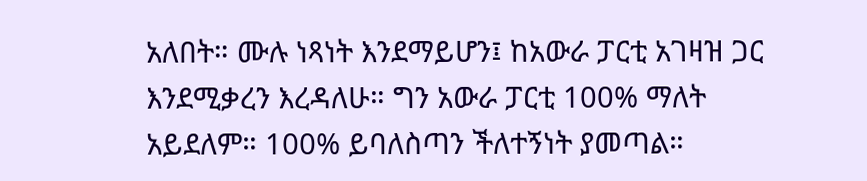አለበት። ሙሉ ነጻነት እንደማይሆን፤ ከአውራ ፓርቲ አገዛዝ ጋር እንደሚቃረን እረዳለሁ። ግን አውራ ፓርቲ 100% ማለት አይደለም። 100% ይባለስጣን ችለተኝነት ያመጣል።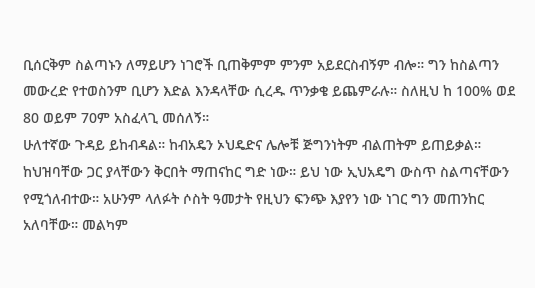ቢሰርቅም ስልጣኑን ለማይሆን ነገሮች ቢጠቅምም ምንም አይደርስብኝም ብሎ። ግን ከስልጣን መውረድ የተወስንም ቢሆን እድል እንዳላቸው ሲረዱ ጥንቃቄ ይጨምራሉ። ስለዚህ ከ 100% ወደ 80 ወይም 70ም አስፈላጊ መሰለኝ።
ሁለተኛው ጉዳይ ይከብዳል። ከብአዴን ኦህዴድና ሌሎቹ ጅግንነትም ብልጠትም ይጠይቃል። ከህዝባቸው ጋር ያላቸውን ቅርበት ማጠናከር ግድ ነው። ይህ ነው ኢህአዴግ ውስጥ ስልጣናቸውን የሚጎለብተው። አሁንም ላለፉት ሶስት ዓመታት የዚህን ፍንጭ እያየን ነው ነገር ግን መጠንከር አለባቸው። መልካም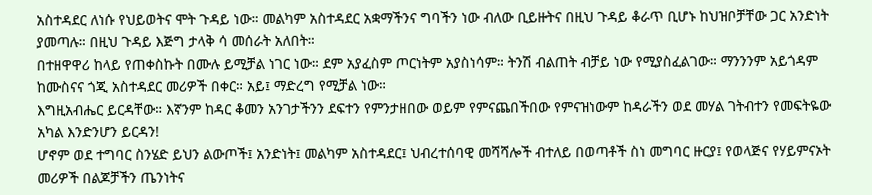አስተዳደር ለነሱ የህይወትና ሞት ጉዳይ ነው። መልካም አስተዳደር አቋማችንና ግባችን ነው ብለው ቢይዙትና በዚህ ጉዳይ ቆራጥ ቢሆኑ ከህዝቦቻቸው ጋር አንድነት ያመጣሉ። በዚህ ጉዳይ እጅግ ታላቅ ሳ መሰራት አለበት።
በተዘዋዋሪ ከላይ የጠቀስኩት በሙሉ ይሚቻል ነገር ነው። ደም አያፈስም ጦርነትም አያስነሳም። ትንሽ ብልጠት ብቻይ ነው የሚያስፈልገው። ማንንንም አይጎዳም ከሙስናና ጎጂ አስተዳደር መሪዎች በቀር። አይ፤ ማድረግ የሚቻል ነው።
እግዚአብሔር ይርዳቸው። እኛንም ከዳር ቆመን አንገታችንን ደፍተን የምንታዘበው ወይም የምናጨበችበው የምናዝነውም ከዳራችን ወደ መሃል ገትብተን የመፍትዬው አካል እንድንሆን ይርዳን!
ሆኖም ወደ ተግባር ስንሄድ ይህን ልውጦች፤ አንድነት፤ መልካም አስተዳደር፤ ህብረተሰባዊ መሻሻሎች ብተለይ በወጣቶች ስነ መግባር ዙርያ፤ የወላጅና የሃይምናኦት መሪዎች በልጆቻችን ጤንነትና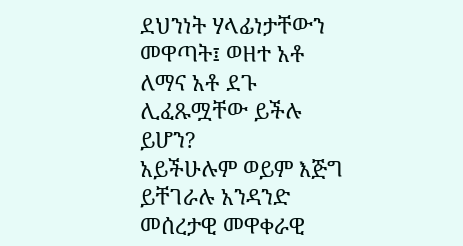ደህንነት ሃላፊነታቸውን መዋጣት፤ ወዘተ አቶ ለማና አቶ ደጉ ሊፈጹሟቸው ይችሉ ይሆን?
አይችሁሉም ወይም እጅግ ይቸገራሉ አንዳንድ መሰረታዊ መዋቀራዊ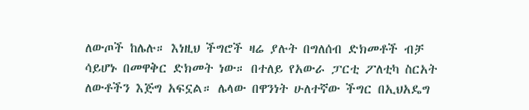ለውጦች ከሌሉ። እነዚህ ችግሮች ዛሬ ያሉት በግለሰብ ድክመቶች ብቻ ሳይሆኑ በመዋቅር ድክመት ነው። በተለይ የአውራ ፓርቲ ፖለቲካ ስርአት ለውቶችን እጅግ አፍኗል። ሌላው በዋንነት ሁለተኛው ችግር በኢህአዴግ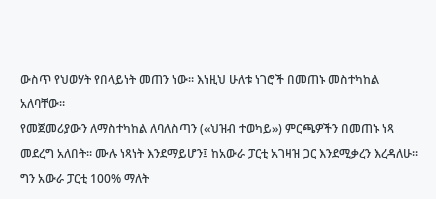ውስጥ የህወሃት የበላይነት መጠን ነው። እነዚህ ሁለቱ ነገሮች በመጠኑ መስተካከል አለባቸው።
የመጀመሪያውን ለማስተካከል ለባለስጣን («ህዝብ ተወካይ») ምርጫዎችን በመጠኑ ነጻ መደረግ አለበት። ሙሉ ነጻነት እንደማይሆን፤ ከአውራ ፓርቲ አገዛዝ ጋር እንደሚቃረን እረዳለሁ። ግን አውራ ፓርቲ 100% ማለት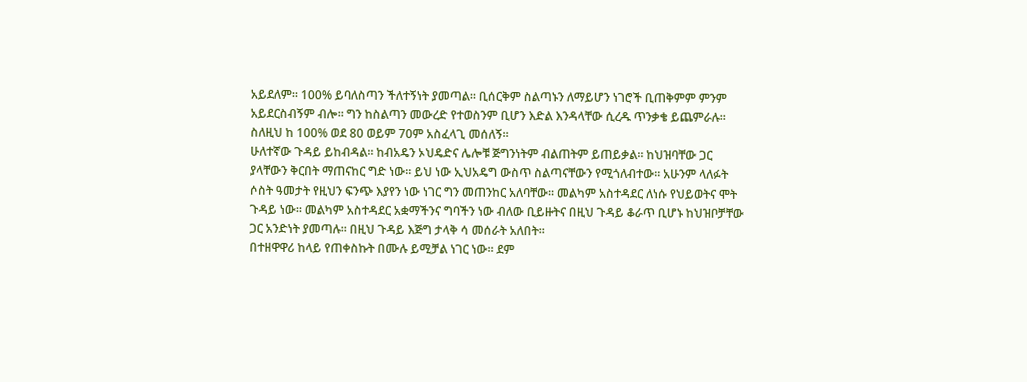አይደለም። 100% ይባለስጣን ችለተኝነት ያመጣል። ቢሰርቅም ስልጣኑን ለማይሆን ነገሮች ቢጠቅምም ምንም አይደርስብኝም ብሎ። ግን ከስልጣን መውረድ የተወስንም ቢሆን እድል እንዳላቸው ሲረዱ ጥንቃቄ ይጨምራሉ። ስለዚህ ከ 100% ወደ 80 ወይም 70ም አስፈላጊ መሰለኝ።
ሁለተኛው ጉዳይ ይከብዳል። ከብአዴን ኦህዴድና ሌሎቹ ጅግንነትም ብልጠትም ይጠይቃል። ከህዝባቸው ጋር ያላቸውን ቅርበት ማጠናከር ግድ ነው። ይህ ነው ኢህአዴግ ውስጥ ስልጣናቸውን የሚጎለብተው። አሁንም ላለፉት ሶስት ዓመታት የዚህን ፍንጭ እያየን ነው ነገር ግን መጠንከር አለባቸው። መልካም አስተዳደር ለነሱ የህይወትና ሞት ጉዳይ ነው። መልካም አስተዳደር አቋማችንና ግባችን ነው ብለው ቢይዙትና በዚህ ጉዳይ ቆራጥ ቢሆኑ ከህዝቦቻቸው ጋር አንድነት ያመጣሉ። በዚህ ጉዳይ እጅግ ታላቅ ሳ መሰራት አለበት።
በተዘዋዋሪ ከላይ የጠቀስኩት በሙሉ ይሚቻል ነገር ነው። ደም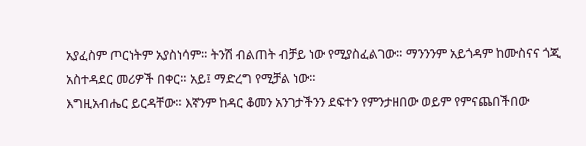አያፈስም ጦርነትም አያስነሳም። ትንሽ ብልጠት ብቻይ ነው የሚያስፈልገው። ማንንንም አይጎዳም ከሙስናና ጎጂ አስተዳደር መሪዎች በቀር። አይ፤ ማድረግ የሚቻል ነው።
እግዚአብሔር ይርዳቸው። እኛንም ከዳር ቆመን አንገታችንን ደፍተን የምንታዘበው ወይም የምናጨበችበው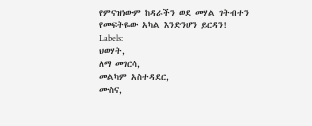የምናዝነውም ከዳራችን ወደ መሃል ገትብተን የመፍትዬው አካል እንድንሆን ይርዳን!
Labels:
ህወሃት,
ለማ መገርሳ,
መልካም አስተዳደር,
ሙስና,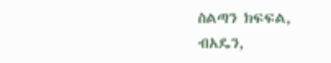ስልጣን ክፍፍል,
ብአዴን,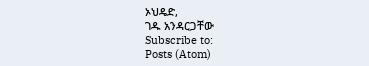ኦህዴድ,
ገዱ አንዳርጋቸው
Subscribe to:
Posts (Atom)